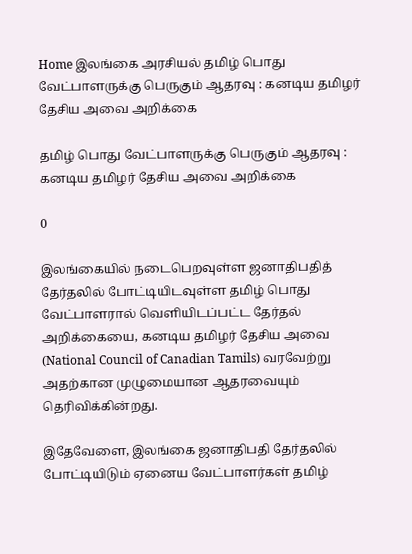Home இலங்கை அரசியல் தமிழ் பொது வேட்பாளருக்கு பெருகும் ஆதரவு : கனடிய தமிழர் தேசிய அவை அறிக்கை

தமிழ் பொது வேட்பாளருக்கு பெருகும் ஆதரவு : கனடிய தமிழர் தேசிய அவை அறிக்கை

0

இலங்கையில் நடைபெறவுள்ள ஜனாதிபதித் தேர்தலில் போட்டியிடவுள்ள தமிழ் பொது வேட்பாளரால் வெளியிடப்பட்ட தேர்தல் அறிக்கையை, கனடிய தமிழர் தேசிய அவை (National Council of Canadian Tamils) வரவேற்று அதற்கான முழுமையான ஆதரவையும் தெரிவிக்கின்றது.

இதேவேளை, இலங்கை ஜனாதிபதி தேர்தலில் போட்டியிடும் ஏனைய வேட்பாளர்கள் தமிழ்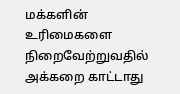மக்களின் உரிமைகளை நிறைவேற்றுவதில் அக்கறை காட்டாது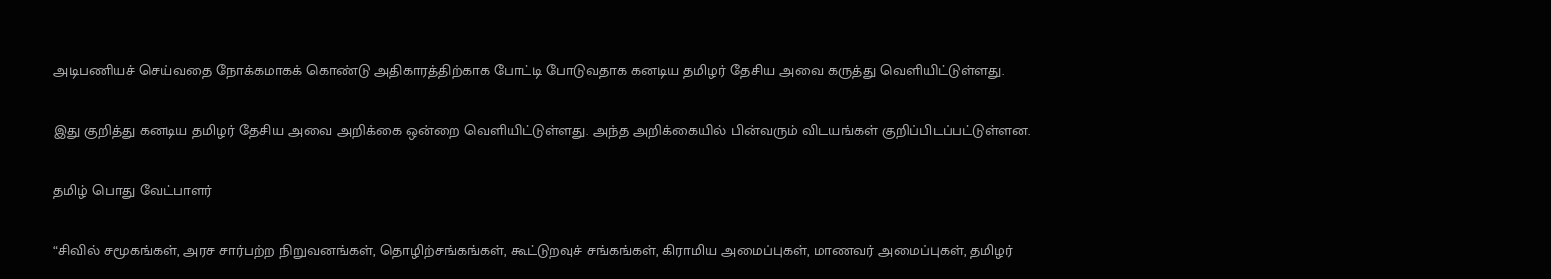அடிபணியச் செய்வதை நோக்கமாகக் கொண்டு அதிகாரத்திற்காக போட்டி போடுவதாக கனடிய தமிழர் தேசிய அவை கருத்து வெளியிட்டுள்ளது.

இது குறித்து கனடிய தமிழர் தேசிய அவை அறிக்கை ஒன்றை வெளியிட்டுள்ளது. அந்த அறிக்கையில் பின்வரும் விடயங்கள் குறிப்பிடப்பட்டுள்ளன.

தமிழ் பொது வேட்பாளர்

“சிவில் சமூகங்கள், அரச சார்பற்ற நிறுவனங்கள், தொழிற்சங்கங்கள், கூட்டுறவுச் சங்கங்கள், கிராமிய அமைப்புகள், மாணவர் அமைப்புகள், தமிழர்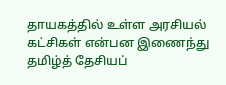தாயகத்தில் உள்ள அரசியல் கட்சிகள் என்பன இணைந்து தமிழ்த் தேசியப்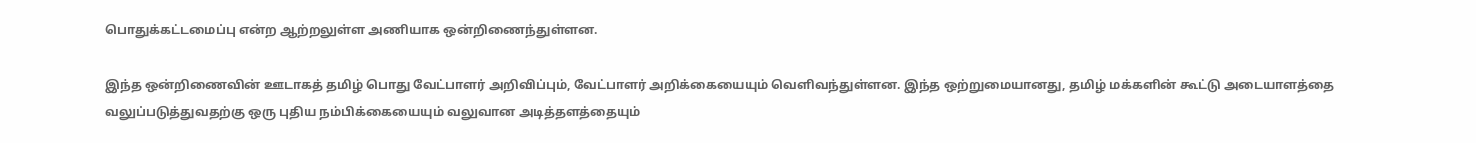பொதுக்கட்டமைப்பு என்ற ஆற்றலுள்ள அணியாக ஒன்றிணைந்துள்ளன.

இந்த ஒன்றிணைவின் ஊடாகத் தமிழ் பொது வேட்பாளர் அறிவிப்பும், வேட்பாளர் அறிக்கையையும் வெளிவந்துள்ளன. இந்த ஒற்றுமையானது, தமிழ் மக்களின் கூட்டு அடையாளத்தை வலுப்படுத்துவதற்கு ஒரு புதிய நம்பிக்கையையும் வலுவான அடித்தளத்தையும்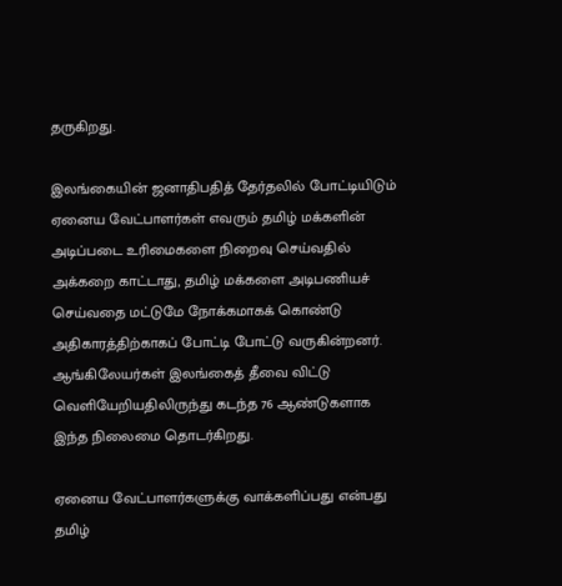தருகிறது.

இலங்கையின் ஜனாதிபதித் தேர்தலில் போட்டியிடும் ஏனைய வேட்பாளர்கள் எவரும் தமிழ் மக்களின் அடிப்படை உரிமைகளை நிறைவு செய்வதில் அக்கறை காட்டாது, தமிழ் மக்களை அடிபணியச் செய்வதை மட்டுமே நோக்கமாகக் கொண்டு அதிகாரத்திற்காகப் போட்டி போட்டு வருகின்றனர். ஆங்கிலேயர்கள் இலங்கைத் தீவை விட்டு வெளியேறியதிலிருந்து கடந்த 76 ஆண்டுகளாக இந்த நிலைமை தொடர்கிறது.

ஏனைய வேட்பாளர்களுக்கு வாக்களிப்பது என்பது தமிழ்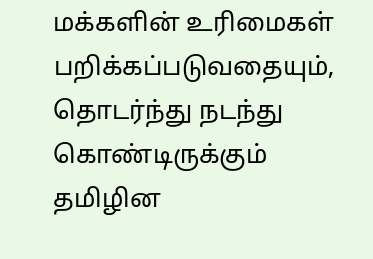மக்களின் உரிமைகள் பறிக்கப்படுவதையும், தொடர்ந்து நடந்து கொண்டிருக்கும் தமிழின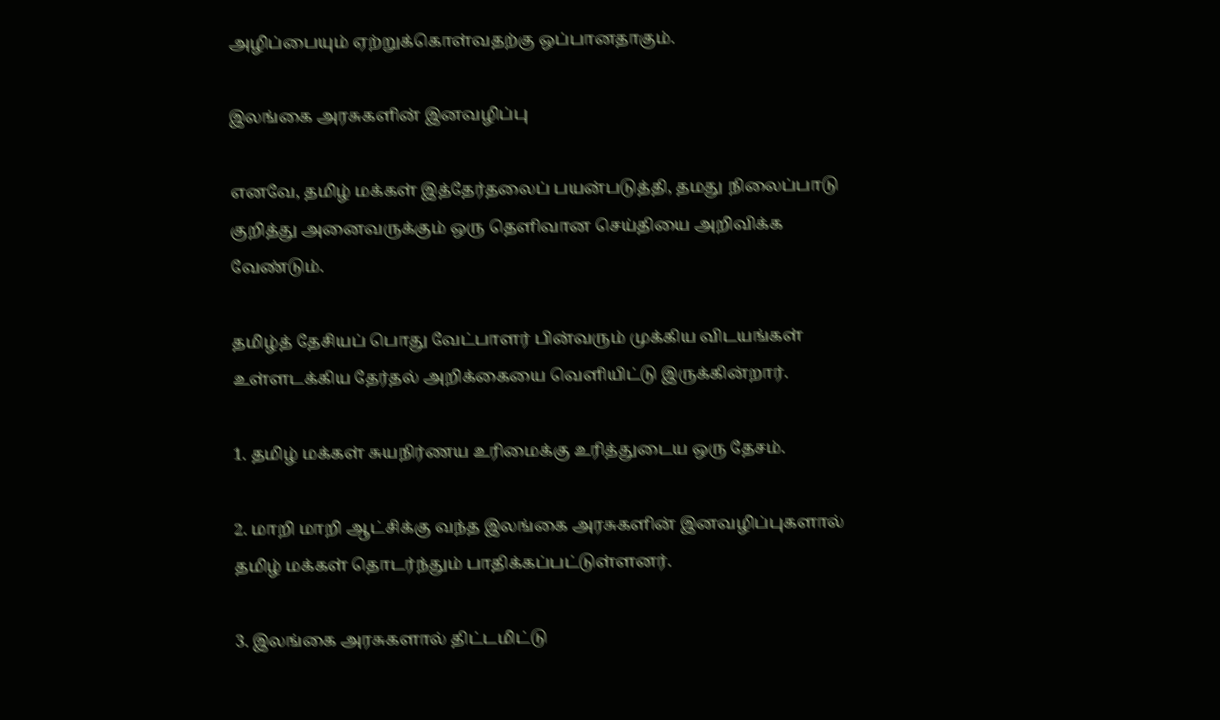அழிப்பையும் ஏற்றுக்கொள்வதற்கு ஒப்பானதாகும்.

இலங்கை அரசுகளின் இனவழிப்பு

எனவே, தமிழ் மக்கள் இத்தேர்தலைப் பயன்படுத்தி, தமது நிலைப்பாடு குறித்து அனைவருக்கும் ஒரு தெளிவான செய்தியை அறிவிக்க வேண்டும்.

தமிழ்த் தேசியப் பொது வேட்பாளர் பின்வரும் முக்கிய விடயங்கள் உள்ளடக்கிய தேர்தல் அறிக்கையை வெளியிட்டு இருக்கின்றார்.

1. தமிழ் மக்கள் சுயநிர்ணய உரிமைக்கு உரித்துடைய ஒரு தேசம்.

2. மாறி மாறி ஆட்சிக்கு வந்த இலங்கை அரசுகளின் இனவழிப்புகளால் தமிழ் மக்கள் தொடர்ந்தும் பாதிக்கப்பட்டுள்ளனர்.

3. இலங்கை அரசுகளால் திட்டமிட்டு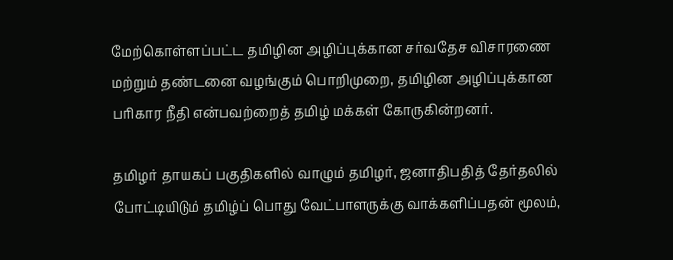மேற்கொள்ளப்பட்ட தமிழின அழிப்புக்கான சர்வதேச விசாரணை மற்றும் தண்டனை வழங்கும் பொறிமுறை, தமிழின அழிப்புக்கான பரிகார நீதி என்பவற்றைத் தமிழ் மக்கள் கோருகின்றனர்.

தமிழர் தாயகப் பகுதிகளில் வாழும் தமிழர், ஜனாதிபதித் தேர்தலில் போட்டியிடும் தமிழ்ப் பொது வேட்பாளருக்கு வாக்களிப்பதன் மூலம்,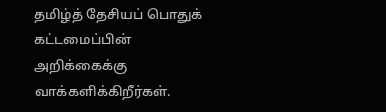தமிழ்த் தேசியப் பொதுக் கட்டமைப்பின் அறிக்கைக்கு வாக்களிக்கிறீர்கள்.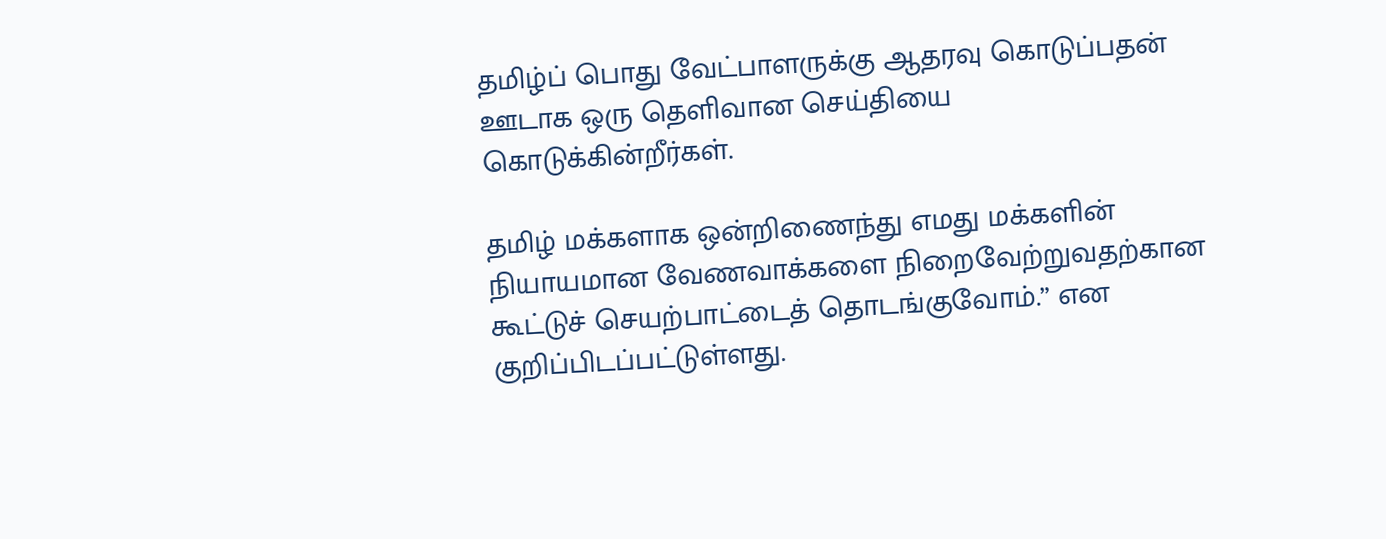தமிழ்ப் பொது வேட்பாளருக்கு ஆதரவு கொடுப்பதன் ஊடாக ஒரு தெளிவான செய்தியை கொடுக்கின்றீர்கள்.

தமிழ் மக்களாக ஒன்றிணைந்து எமது மக்களின் நியாயமான வேணவாக்களை நிறைவேற்றுவதற்கான கூட்டுச் செயற்பாட்டைத் தொடங்குவோம்.” என குறிப்பிடப்பட்டுள்ளது.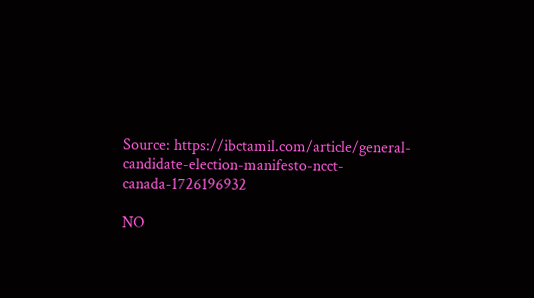Source: https://ibctamil.com/article/general-candidate-election-manifesto-ncct-canada-1726196932

NO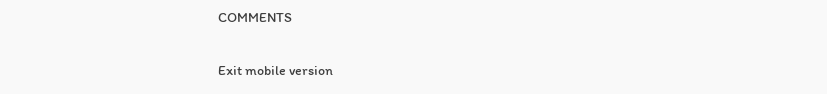COMMENTS

Exit mobile version